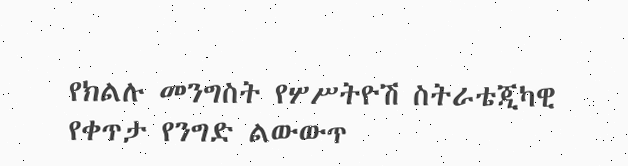የክልሉ መንግስት የሦሥትዮሽ ስትራቴጂካዊ የቀጥታ የንግድ ልውውጥ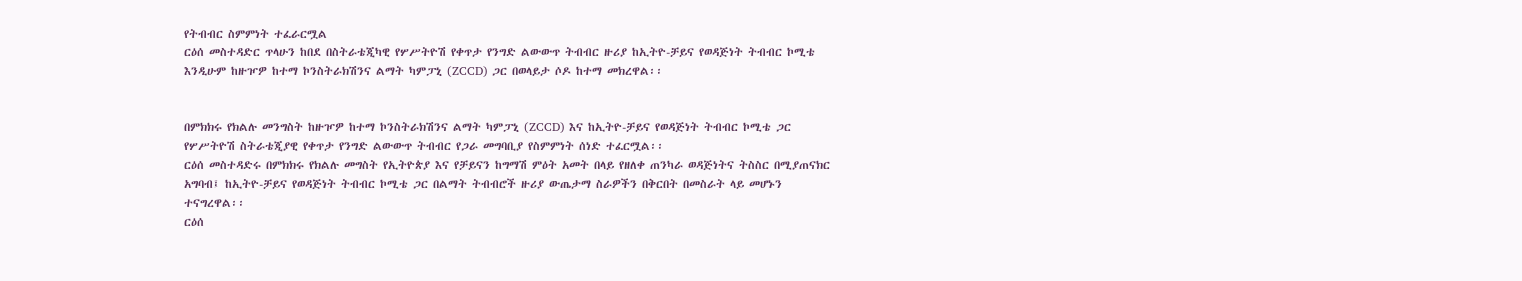የትብብር ስምምነት ተፈራርሟል
ርዕሰ መስተዳድር ጥላሁን ከበደ በስትራቴጂካዊ የሦሥትዮሽ የቀጥታ የንግድ ልውውጥ ትብብር ዙሪያ ከኢትዮ-ቻይና የወዳጅነት ትብብር ኮሚቴ እንዲሁም ከዙዦዎ ከተማ ኮንስትራክሽንና ልማት ካምፓኒ (ZCCD) ጋር በወላይታ ሶዶ ከተማ መክረዋል፡፡


በምክክሩ የክልሉ መንግስት ከዙዦዎ ከተማ ኮንስትራክሽንና ልማት ካምፓኒ (ZCCD) እና ከኢትዮ-ቻይና የወዳጅነት ትብብር ኮሚቴ ጋር የሦሥትዮሽ ስትራቴጂያዊ የቀጥታ የንግድ ልውውጥ ትብብር የጋራ መግባቢያ የስምምነት ሰነድ ተፈርሟል፡፡
ርዕሰ መስተዳድሩ በምክክሩ የክልሉ መግስት የኢትዮጵያ እና የቻይናን ከግማሽ ምዕት አመት በላይ የዘለቀ ጠንካራ ወዳጅነትና ትስስር በሚያጠናክር አግባብ፤ ከኢትዮ-ቻይና የወዳጅነት ትብብር ኮሚቴ ጋር በልማት ትብብሮች ዙሪያ ውጤታማ ስራዎችን በቅርበት በመስራት ላይ መሆኑን ተናግረዋል፡፡
ርዕሰ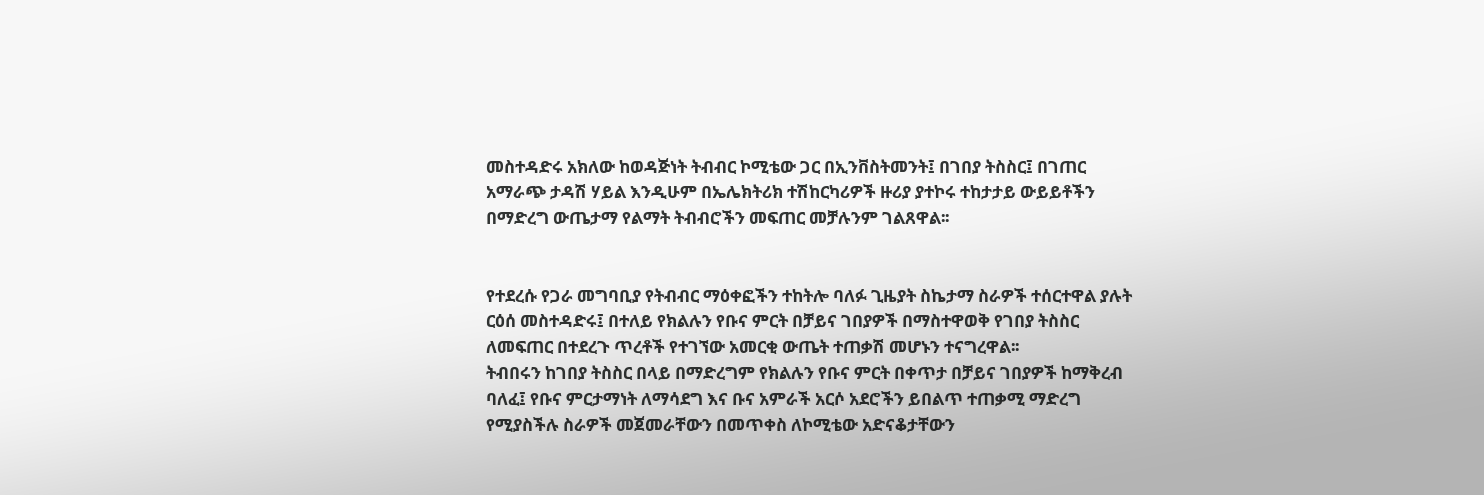መስተዳድሩ አክለው ከወዳጅነት ትብብር ኮሚቴው ጋር በኢንቨስትመንት፤ በገበያ ትስስር፤ በገጠር አማራጭ ታዳሽ ሃይል እንዲሁም በኤሌክትሪክ ተሽከርካሪዎች ዙሪያ ያተኮሩ ተከታታይ ውይይቶችን በማድረግ ውጤታማ የልማት ትብብሮችን መፍጠር መቻሉንም ገልጸዋል፡፡


የተደረሱ የጋራ መግባቢያ የትብብር ማዕቀፎችን ተከትሎ ባለፉ ጊዜያት ስኬታማ ስራዎች ተሰርተዋል ያሉት ርዕሰ መስተዳድሩ፤ በተለይ የክልሉን የቡና ምርት በቻይና ገበያዎች በማስተዋወቅ የገበያ ትስስር ለመፍጠር በተደረጉ ጥረቶች የተገኘው አመርቂ ውጤት ተጠቃሽ መሆኑን ተናግረዋል፡፡
ትብበሩን ከገበያ ትስስር በላይ በማድረግም የክልሉን የቡና ምርት በቀጥታ በቻይና ገበያዎች ከማቅረብ ባለፈ፤ የቡና ምርታማነት ለማሳደግ እና ቡና አምራች አርሶ አደሮችን ይበልጥ ተጠቃሚ ማድረግ የሚያስችሉ ስራዎች መጀመራቸውን በመጥቀስ ለኮሚቴው አድናቆታቸውን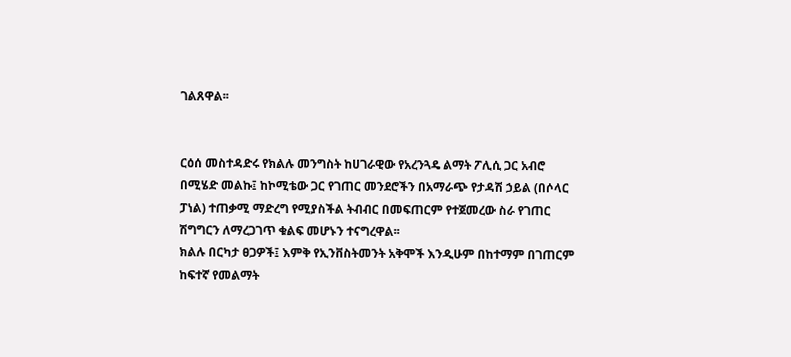ገልጸዋል፡፡


ርዕሰ መስተዳድሩ የክልሉ መንግስት ከሀገራዊው የአረንጓዴ ልማት ፖሊሲ ጋር አብሮ በሚሄድ መልኩ፤ ከኮሚቴው ጋር የገጠር መንደሮችን በአማራጭ የታዳሽ ኃይል (በሶላር ፓነል) ተጠቃሚ ማድረግ የሚያስችል ትብብር በመፍጠርም የተጀመረው ስራ የገጠር ሽግግርን ለማረጋገጥ ቁልፍ መሆኑን ተናግረዋል፡፡
ክልሉ በርካታ ፀጋዎች፤ እምቅ የኢንቨስትመንት አቅሞች እንዲሁም በከተማም በገጠርም ከፍተኛ የመልማት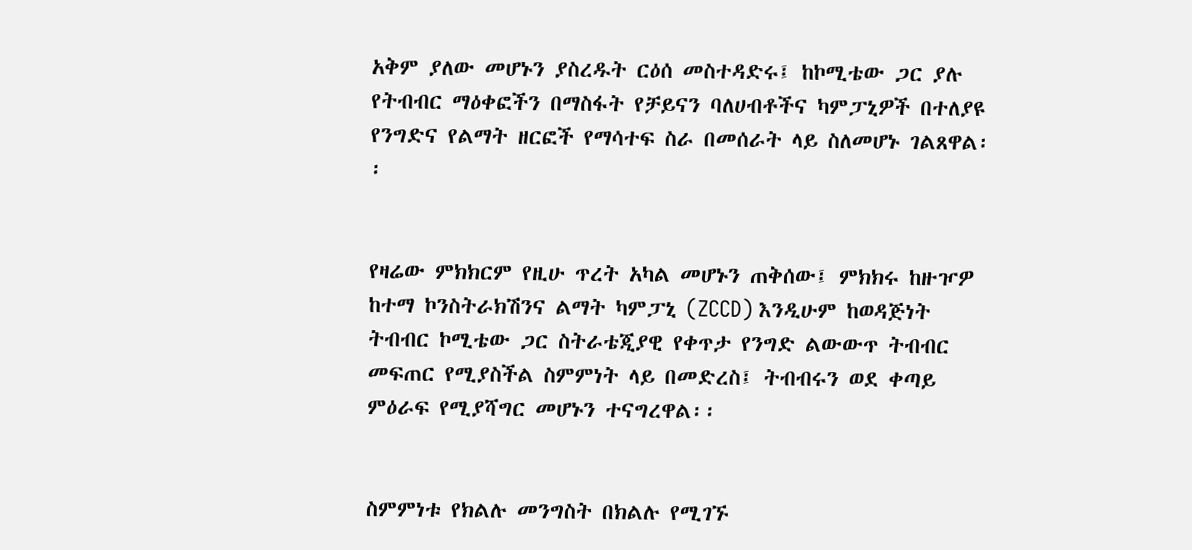አቅም ያለው መሆኑን ያስረዱት ርዕሰ መስተዳድሩ፤ ከኮሚቴው ጋር ያሉ የትብብር ማዕቀፎችን በማስፋት የቻይናን ባለሀብቶችና ካምፓኒዎች በተለያዩ የንግድና የልማት ዘርፎች የማሳተፍ ስራ በመሰራት ላይ ስለመሆኑ ገልጸዋል፡፡


የዛሬው ምክክርም የዚሁ ጥረት አካል መሆኑን ጠቅሰው፤ ምክክሩ ከዙዦዎ ከተማ ኮንስትራክሽንና ልማት ካምፓኒ (ZCCD) እንዲሁም ከወዳጅነት ትብብር ኮሚቴው ጋር ስትራቴጂያዊ የቀጥታ የንግድ ልውውጥ ትብብር መፍጠር የሚያስችል ስምምነት ላይ በመድረስ፤ ትብብሩን ወደ ቀጣይ ምዕራፍ የሚያሻግር መሆኑን ተናግረዋል፡፡


ስምምነቱ የክልሉ መንግስት በክልሉ የሚገኙ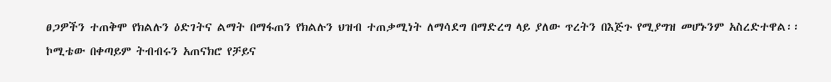ፀጋዎችን ተጠቅሞ የክልሉን ዕድገትና ልማት በማፋጠን የክልሉን ህዝብ ተጠቃሚነት ለማሳደግ በማድረግ ላይ ያለው ጥረትን በእጅጉ የሚያግዝ መሆኑንም አስረድተዋል፡፡
ኮሚቴው በቀጣይም ትብብሩን አጠናክሮ የቻይና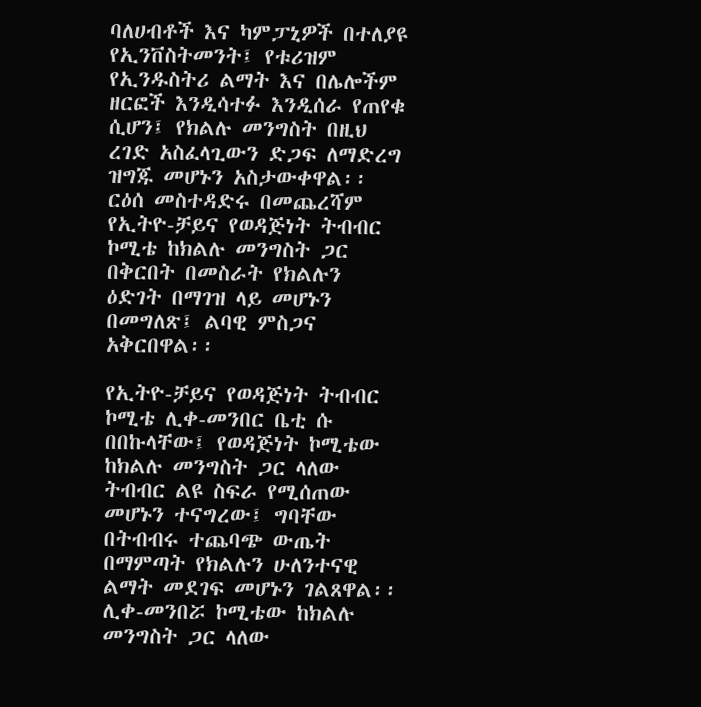ባለሀብቶች እና ካምፓኒዎች በተለያዩ የኢንቨስትመንት፤ የቱሪዝም የኢንዱስትሪ ልማት እና በሌሎችም ዘርፎች እንዲሳተፉ እንዲሰራ የጠየቁ ሲሆን፤ የክልሉ መንግስት በዚህ ረገድ አስፈላጊውን ድጋፍ ለማድረግ ዝግጁ መሆኑን አስታውቀዋል፡፡
ርዕሰ መስተዳድሩ በመጨረሻም የኢትዮ-ቻይና የወዳጅነት ትብብር ኮሚቴ ከክልሉ መንግስት ጋር በቅርበት በመስራት የክልሉን ዕድገት በማገዝ ላይ መሆኑን በመግለጽ፤ ልባዊ ምስጋና አቅርበዋል፡፡

የኢትዮ-ቻይና የወዳጅነት ትብብር ኮሚቴ ሊቀ-መንበር ቤቲ ሱ በበኩላቸው፤ የወዳጅነት ኮሚቴው ከክልሉ መንግስት ጋር ላለው ትብብር ልዩ ስፍራ የሚሰጠው መሆኑን ተናግረው፤ ግባቸው በትብብሩ ተጨባጭ ውጤት በማምጣት የክልሉን ሁለንተናዊ ልማት መደገፍ መሆኑን ገልጸዋል፡፡
ሊቀ-መንበሯ ኮሚቴው ከክልሉ መንግስት ጋር ላለው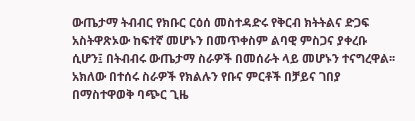ውጤታማ ትብብር የክቡር ርዕሰ መስተዳድሩ የቅርብ ክትትልና ድጋፍ አስትዋጽኦው ከፍተኛ መሆኑን በመጥቀስም ልባዊ ምስጋና ያቀረቡ ሲሆን፤ በትብብሩ ውጤታማ ስራዎች በመሰራት ላይ መሆኑን ተናግረዋል፡፡
አክለው በተሰሩ ስራዎች የክልሉን የቡና ምርቶች በቻይና ገበያ በማስተዋወቅ ባጭር ጊዜ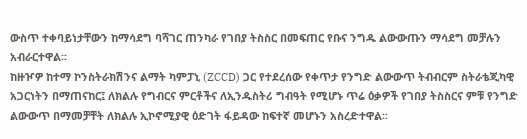ውስጥ ተቀባይነታቸውን ከማሳደግ ባሻገር ጠንካራ የገበያ ትስስር በመፍጠር የቡና ንግዱ ልውውጡን ማሳደግ መቻሉን አብራርተዋል፡፡
ከዙዦዎ ከተማ ኮንስትራክሽንና ልማት ካምፓኒ (ZCCD) ጋር የተደረሰው የቀጥታ የንግድ ልውውጥ ትብብርም ስትራቴጂካዊ አጋርነትን በማጠናከር፤ ለክልሉ የግብርና ምርቶችና ለኢንዱስትሪ ግብዓት የሚሆኑ ጥሬ ዕቃዎች የገበያ ትስስርና ምቹ የንግድ ልውውጥ በማመቻቸት ለክልሉ ኢኮኖሚያዊ ዕድገት ፋይዳው ከፍተኛ መሆኑን አስረድተዋል፡፡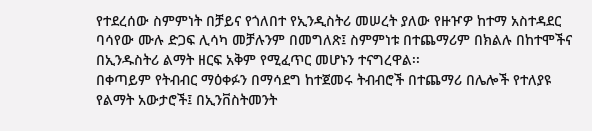የተደረሰው ስምምነት በቻይና የጎለበተ የኢንዲስትሪ መሠረት ያለው የዙዦዎ ከተማ አስተዳደር ባሳየው ሙሉ ድጋፍ ሊሳካ መቻሉንም በመግለጽ፤ ስምምነቱ በተጨማሪም በክልሉ በከተሞችና በኢንዱስትሪ ልማት ዘርፍ አቅም የሚፈጥር መሆኑን ተናግረዋል፡፡
በቀጣይም የትብብር ማዕቀፉን በማሳደግ ከተጀመሩ ትብብሮች በተጨማሪ በሌሎች የተለያዩ የልማት አውታሮች፤ በኢንቨስትመንት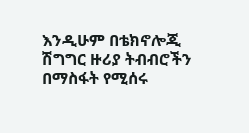እንዲሁም በቴክኖሎጂ ሽግግር ዙሪያ ትብብሮችን በማስፋት የሚሰሩ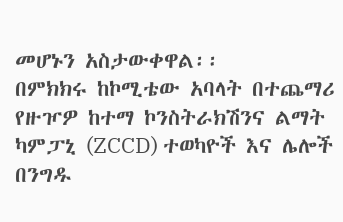መሆኑን አስታውቀዋል፡፡
በምክክሩ ከኮሚቴው አባላት በተጨማሪ የዙዦዎ ከተማ ኮንስትራክሽንና ልማት ካምፓኒ (ZCCD) ተወካዮች እና ሌሎች በንግዱ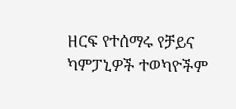ዘርፍ የተሰማሩ የቻይና ካምፓኒዎች ተወካዮችም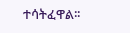ተሳትፈዋል፡፡